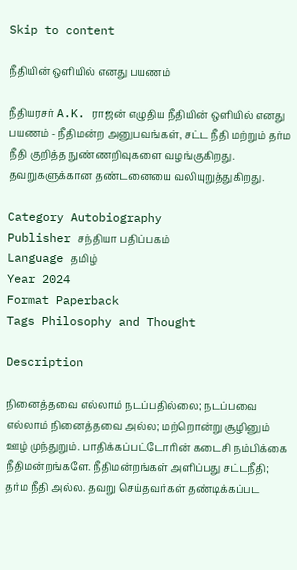Skip to content

நீதியின் ஒளியில் எனது பயணம்

நீதியரசர் A.K. ராஜன் எழுதிய நீதியின் ஒளியில் எனது பயணம் - நீதிமன்ற அனுபவங்கள், சட்ட நீதி மற்றும் தர்ம நீதி குறித்த நுண்ணறிவுகளை வழங்குகிறது. தவறுகளுக்கான தண்டனையை வலியுறுத்துகிறது.

Category Autobiography
Publisher சந்தியா பதிப்பகம்
Language தமிழ்
Year 2024
Format Paperback
Tags Philosophy and Thought

Description

நினைத்தவை எல்லாம் நடப்பதில்லை; நடப்பவை எல்லாம் நினைத்தவை அல்ல; மற்றொன்று சூழினும் ஊழ் முந்துறும். பாதிக்கப்பட்டோரின் கடைசி நம்பிக்கை நீதிமன்றங்களே. நீதிமன்றங்கள் அளிப்பது சட்டநீதி; தர்ம நீதி அல்ல. தவறு செய்தவர்கள் தண்டிக்கப்பட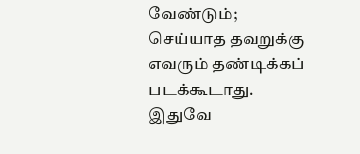வேண்டும்; செய்யாத தவறுக்கு எவரும் தண்டிக்கப் படக்கூடாது. இதுவே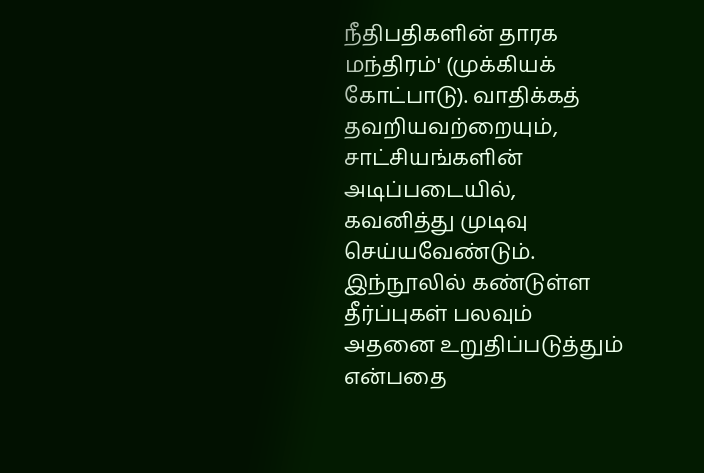நீதிபதிகளின் தாரக மந்திரம்' (முக்கியக் கோட்பாடு). வாதிக்கத் தவறியவற்றையும், சாட்சியங்களின் அடிப்படையில், கவனித்து முடிவு செய்யவேண்டும். இந்நூலில் கண்டுள்ள தீர்ப்புகள் பலவும் அதனை உறுதிப்படுத்தும் என்பதை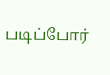படிப்போர்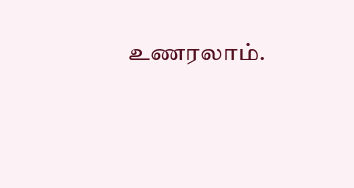உணரலாம்.